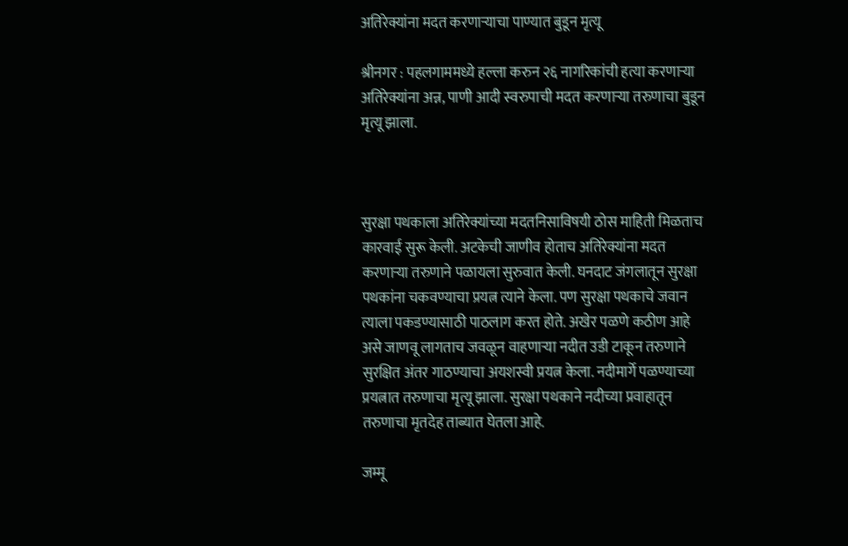अतिरेक्यांना मदत करणाऱ्याचा पाण्यात बुडून मृत्यू

श्रीनगर : पहलगाममध्ये हल्ला करुन २६ नागरिकांची हत्या करणाऱ्या अतिरेक्यांना अन्न, पाणी आदी स्वरुपाची मदत करणाऱ्या तरुणाचा बुडून मृत्यू झाला.



सुरक्षा पथकाला अतिरेक्यांच्या मदतनिसाविषयी ठोस माहिती मिळताच कारवाई सुरू केली. अटकेची जाणीव होताच अतिरेक्यांना मदत करणाऱ्या तरुणाने पळायला सुरुवात केली. घनदाट जंगलातून सुरक्षा पथकांना चकवण्याचा प्रयत्न त्याने केला. पण सुरक्षा पथकाचे जवान त्याला पकडण्यासाठी पाठलाग करत होते. अखेर पळणे कठीण आहे असे जाणवू लागताच जवळून वाहणाऱ्या नदीत उडी टाकून तरुणाने सुरक्षित अंतर गाठण्याचा अयशस्वी प्रयत्न केला. नदीमार्गे पळण्याच्या प्रयत्नात तरुणाचा मृत्यू झाला. सुरक्षा पथकाने नदीच्या प्रवाहातून तरुणाचा मृतदेह ताब्यात घेतला आहे.

जम्मू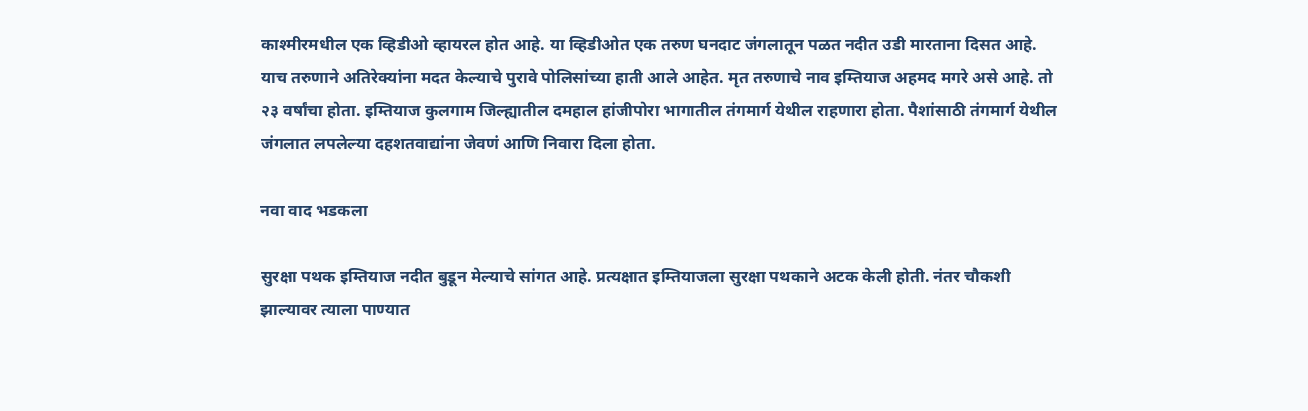काश्मीरमधील एक व्हिडीओ व्हायरल होत आहे. या व्हिडीओत एक तरुण घनदाट जंगलातून पळत नदीत उडी मारताना दिसत आहे. याच तरुणाने अतिरेक्यांना मदत केल्याचे पुरावे पोलिसांच्या हाती आले आहेत. मृत तरुणाचे नाव इम्तियाज अहमद मगरे असे आहे. तो २३ वर्षांचा होता. इम्तियाज कुलगाम जिल्ह्यातील दमहाल हांजीपोरा भागातील तंगमार्ग येथील राहणारा होता. पैशांसाठी तंगमार्ग येथील जंगलात लपलेल्या दहशतवाद्यांना जेवणं आणि निवारा दिला होता.

नवा वाद भडकला

सुरक्षा पथक इम्तियाज नदीत बुडून मेल्याचे सांगत आहे. प्रत्यक्षात इम्तियाजला सुरक्षा पथकाने अटक केली होती. नंतर चौकशी झाल्यावर त्याला पाण्यात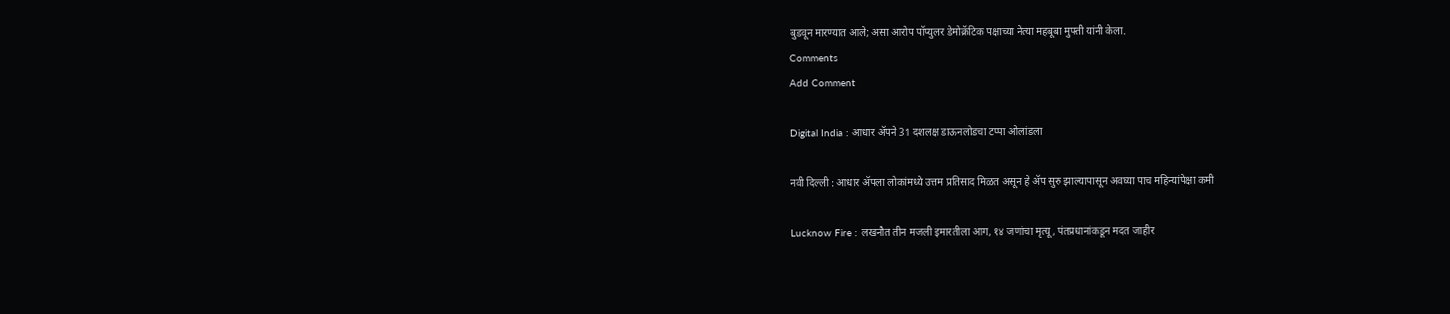बुडवून मारण्यात आले; असा आरोप पॉप्युलर डेमोक्रॅटिक पक्षाच्या नेत्या महबूबा मुफ्ती यांनी केला.
Comments
Add Comment

Digital India : आधार ॲपने 31 दशलक्ष डाऊनलोडचा टप्पा ओलांडला

नवी दिल्ली : आधार ॲपला लोकांमध्ये उत्तम प्रतिसाद मिळत असून हे ॲप सुरु झाल्यापासून अवघ्या पाच महिन्यांपेक्षा कमी

Lucknow Fire : लखनौत तीन मजली इमारतीला आग, १४ जणांचा मृत्यू, पंतप्रधानांकडून मदत जाहीर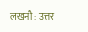लखनौ : उत्तर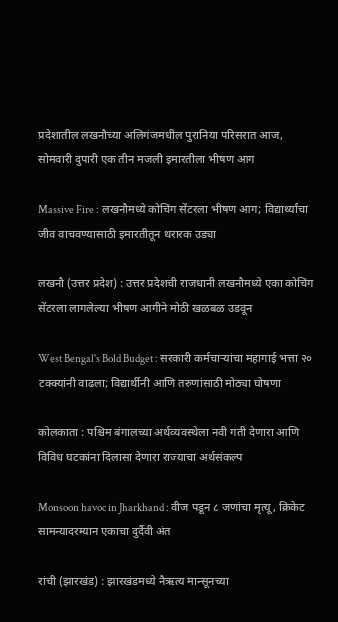प्रदेशातील लखनौच्या अलिगंजमधील पुरानिया परिसरात आज, सोमवारी दुपारी एक तीन मजली इमारतीला भीषण आग

Massive Fire : लखनौमध्ये कोचिंग सेंटरला भीषण आग; विद्यार्थ्यांचा जीव वाचवण्यासाठी इमारतीतून थरारक उड्या

लखनौ (उत्तर प्रदेश) : उत्तर प्रदेशची राजधानी लखनौमध्ये एका कोचिंग सेंटरला लागलेल्या भीषण आगीने मोठी खळबळ उडवून

West Bengal's Bold Budget : सरकारी कर्मचाऱ्यांचा महागाई भत्ता २० टक्क्यांनी वाढला; विद्यार्थीनी आणि तरुणांसाठी मोठ्या घोषणा

कोलकाता : पश्चिम बंगालच्या अर्थव्यवस्थेला नवी गती देणारा आणि विविध घटकांना दिलासा देणारा राज्याचा अर्थसंकल्प

Monsoon havoc in Jharkhand : वीज पडून ८ जणांचा मृत्यू, क्रिकेट सामन्यादरम्यान एकाचा दुर्दैवी अंत

रांची (झारखंड) : झारखंडमध्ये नैऋत्य मान्सूनच्या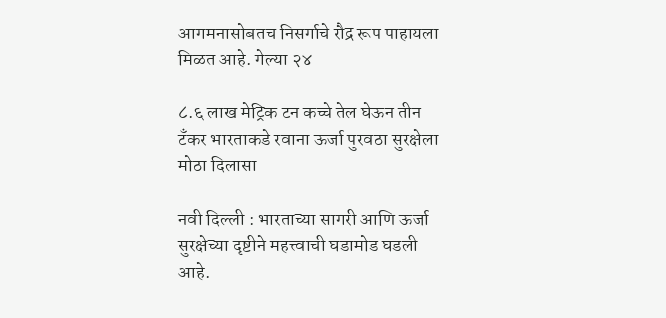आगमनासोबतच निसर्गाचे रौद्र रूप पाहायला मिळत आहे. गेल्या २४

८.६ लाख मेट्रिक टन कच्चे तेल घेऊन तीन टँकर भारताकडे रवाना ऊर्जा पुरवठा सुरक्षेला मोठा दिलासा

नवी दिल्ली : भारताच्या सागरी आणि ऊर्जा सुरक्षेच्या दृष्टीने महत्त्वाची घडामोड घडली आहे.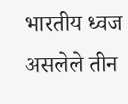भारतीय ध्वज असलेले तीन